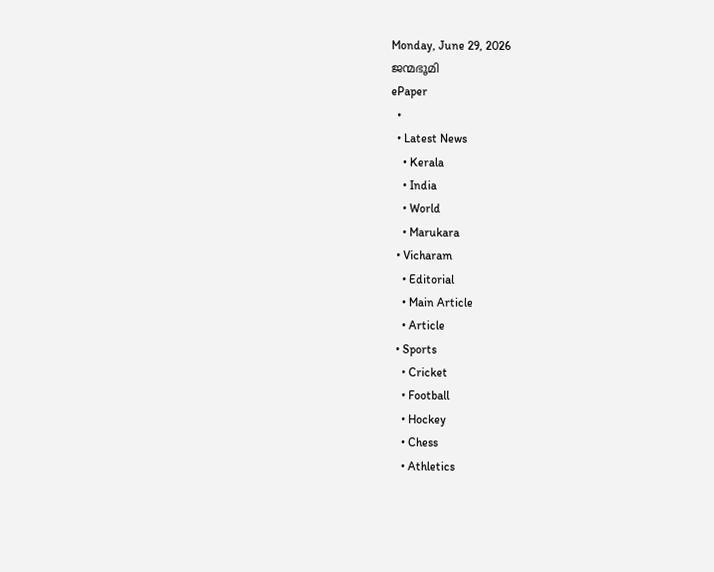Monday, June 29, 2026
ജന്മഭൂമി
ePaper
  •
  • Latest News
    • Kerala
    • India
    • World
    • Marukara
  • Vicharam
    • Editorial
    • Main Article
    • Article
  • Sports
    • Cricket
    • Football
    • Hockey
    • Chess
    • Athletics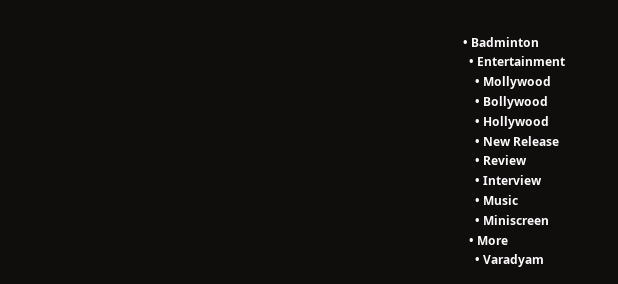• Badminton
  • Entertainment
    • Mollywood
    • Bollywood
    • Hollywood
    • New Release
    • Review
    • Interview
    • Music
    • Miniscreen
  • More
    • Varadyam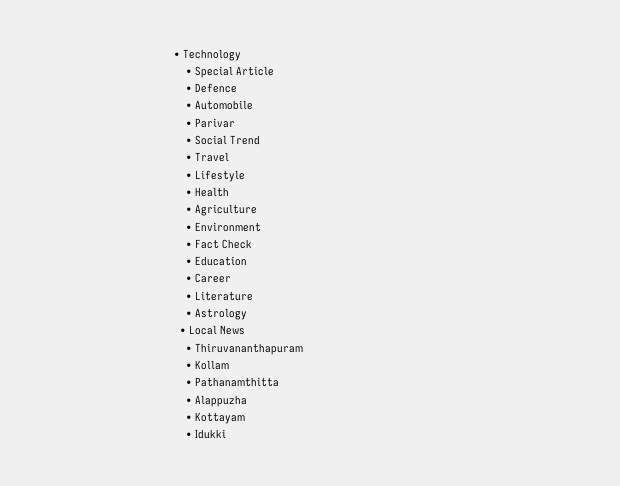• Technology
    • Special Article
    • Defence
    • Automobile
    • Parivar
    • Social Trend
    • Travel
    • Lifestyle
    • Health
    • Agriculture
    • Environment
    • Fact Check
    • Education
    • Career
    • Literature
    • Astrology
  • Local News
    • Thiruvananthapuram
    • Kollam
    • Pathanamthitta
    • Alappuzha
    • Kottayam
    • Idukki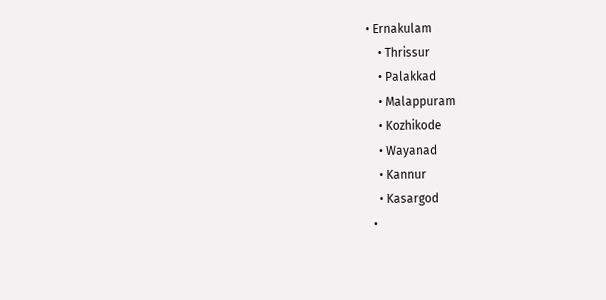• Ernakulam
    • Thrissur
    • Palakkad
    • Malappuram
    • Kozhikode
    • Wayanad
    • Kannur
    • Kasargod
  •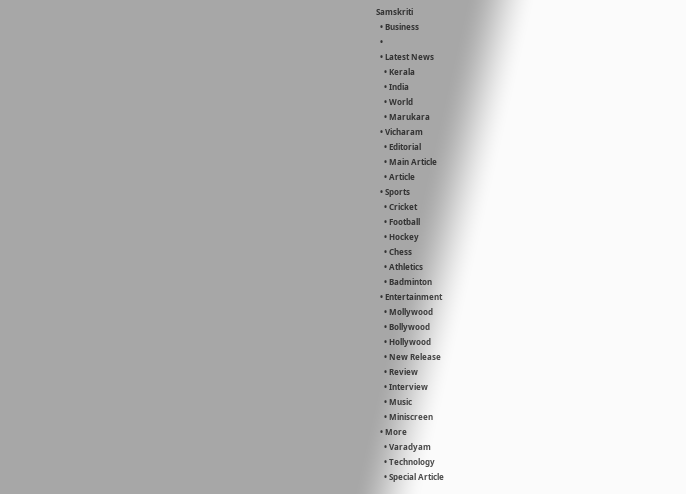Samskriti
  • Business
  •
  • Latest News
    • Kerala
    • India
    • World
    • Marukara
  • Vicharam
    • Editorial
    • Main Article
    • Article
  • Sports
    • Cricket
    • Football
    • Hockey
    • Chess
    • Athletics
    • Badminton
  • Entertainment
    • Mollywood
    • Bollywood
    • Hollywood
    • New Release
    • Review
    • Interview
    • Music
    • Miniscreen
  • More
    • Varadyam
    • Technology
    • Special Article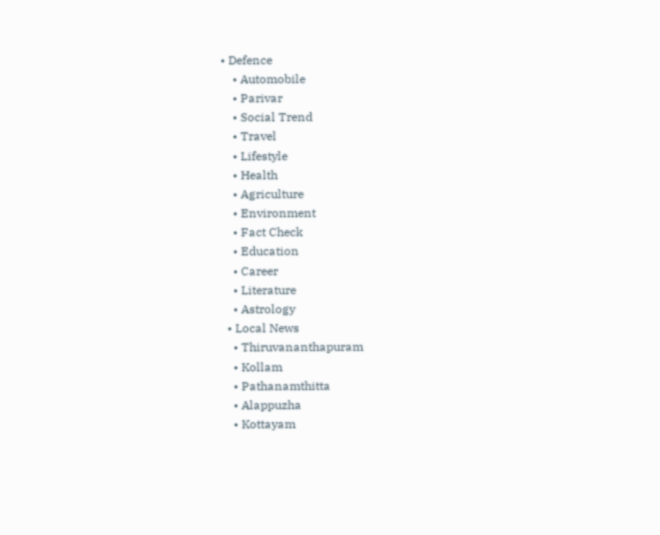• Defence
    • Automobile
    • Parivar
    • Social Trend
    • Travel
    • Lifestyle
    • Health
    • Agriculture
    • Environment
    • Fact Check
    • Education
    • Career
    • Literature
    • Astrology
  • Local News
    • Thiruvananthapuram
    • Kollam
    • Pathanamthitta
    • Alappuzha
    • Kottayam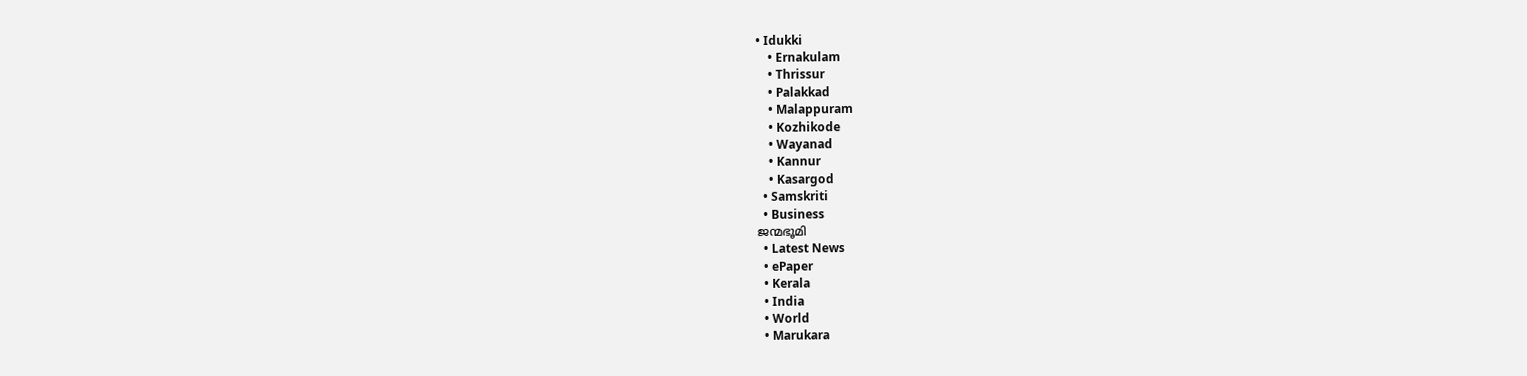• Idukki
    • Ernakulam
    • Thrissur
    • Palakkad
    • Malappuram
    • Kozhikode
    • Wayanad
    • Kannur
    • Kasargod
  • Samskriti
  • Business
ജന്മഭൂമി
  • Latest News
  • ePaper
  • Kerala
  • India
  • World
  • Marukara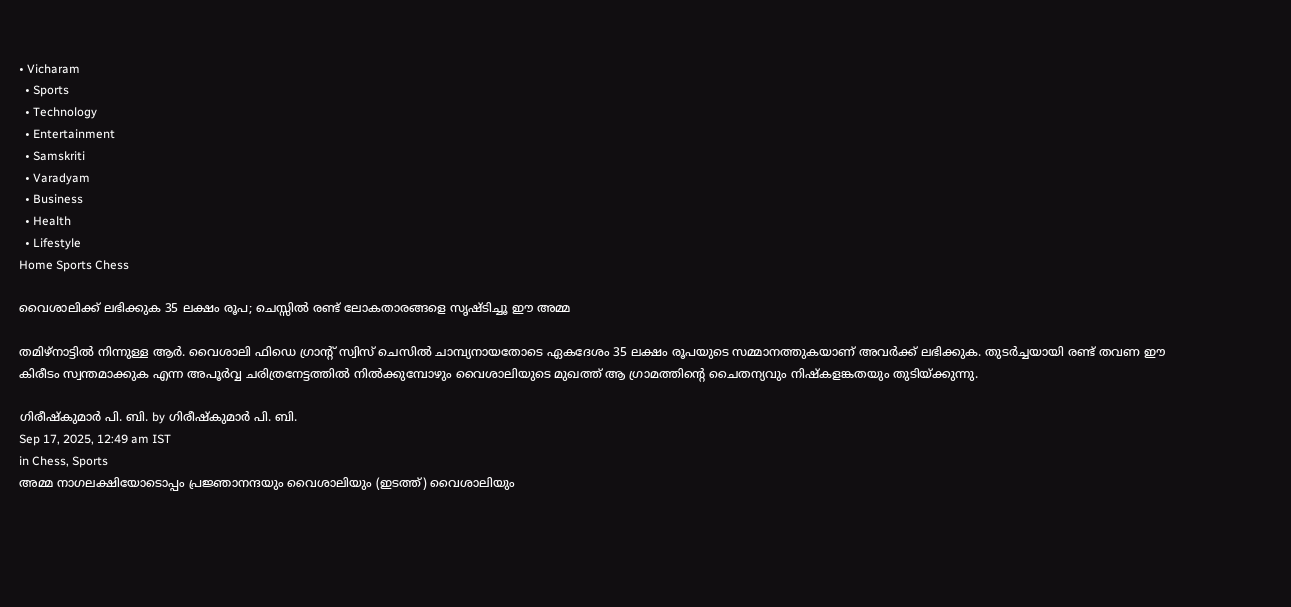• Vicharam
  • Sports
  • Technology
  • Entertainment
  • Samskriti
  • Varadyam
  • Business
  • Health
  • Lifestyle
Home Sports Chess

വൈശാലിക്ക് ലഭിക്കുക 35 ലക്ഷം രൂപ; ചെസ്സില്‍ രണ്ട് ലോകതാരങ്ങളെ സൃഷ്ടിച്ചൂ ഈ അമ്മ

തമിഴ്നാട്ടില്‍ നിന്നുള്ള ആര്‍. വൈശാലി ഫിഡെ ഗ്രാന്‍റ് സ്വിസ് ചെസില്‍ ചാമ്പ്യനായതോടെ ഏകദേശം 35 ലക്ഷം രൂപയുടെ സമ്മാനത്തുകയാണ് അവര്‍ക്ക് ലഭിക്കുക. തുടര്‍ച്ചയായി രണ്ട് തവണ ഈ കിരീടം സ്വന്തമാക്കുക എന്ന അപൂര്‍വ്വ ചരിത്രനേട്ടത്തില്‍ നില്‍ക്കുമ്പോഴും വൈശാലിയുടെ മുഖത്ത് ആ ഗ്രാമത്തിന്റെ ചൈതന്യവും നിഷ്കളങ്കതയും തുടിയ്‌ക്കുന്നു.

ഗിരീഷ്‌കുമാര്‍ പി. ബി. by ഗിരീഷ്‌കുമാര്‍ പി. ബി.
Sep 17, 2025, 12:49 am IST
in Chess, Sports
അമ്മ നാഗലക്ഷിയോടൊപ്പം പ്രജ്ഞാനന്ദയും വൈശാലിയും (ഇടത്ത്) വൈശാലിയും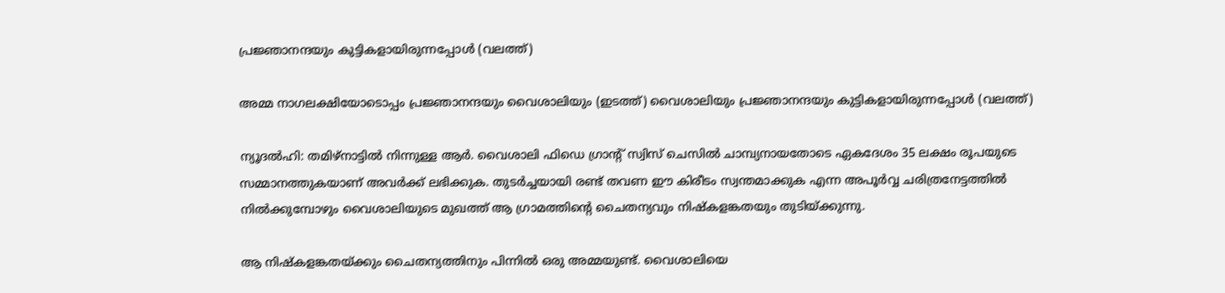പ്രജ്ഞാനന്ദയും കുട്ടികളായിരുന്നപ്പോള്‍ (വലത്ത്)

അമ്മ നാഗലക്ഷിയോടൊപ്പം പ്രജ്ഞാനന്ദയും വൈശാലിയും (ഇടത്ത്) വൈശാലിയും പ്രജ്ഞാനന്ദയും കുട്ടികളായിരുന്നപ്പോള്‍ (വലത്ത്)

ന്യൂദല്‍ഹി: തമിഴ്നാട്ടില്‍ നിന്നുള്ള ആര്‍. വൈശാലി ഫിഡെ ഗ്രാന്‍റ് സ്വിസ് ചെസില്‍ ചാമ്പ്യനായതോടെ ഏകദേശം 35 ലക്ഷം രൂപയുടെ സമ്മാനത്തുകയാണ് അവര്‍ക്ക് ലഭിക്കുക. തുടര്‍ച്ചയായി രണ്ട് തവണ ഈ കിരീടം സ്വന്തമാക്കുക എന്ന അപൂര്‍വ്വ ചരിത്രനേട്ടത്തില്‍ നില്‍ക്കുമ്പോഴും വൈശാലിയുടെ മുഖത്ത് ആ ഗ്രാമത്തിന്റെ ചൈതന്യവും നിഷ്കളങ്കതയും തുടിയ്‌ക്കുന്നു.

ആ നിഷ്കളങ്കതയ്‌ക്കും ചൈതന്യത്തിനും പിന്നില്‍ ഒരു അമ്മയുണ്ട്. വൈശാലിയെ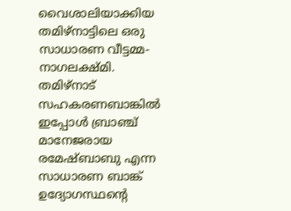വൈശാലിയാക്കിയ തമിഴ്നാട്ടിലെ ഒരു സാധാരണ വീട്ടമ്മ- നാഗലക്ഷ്മി. തമിഴ്നാട് സഹകരണബാങ്കില്‍ ഇപ്പോള്‍ ബ്രാഞ്ച് മാനേജരായ രമേഷ്ബാബു എന്ന സാധാരണ ബാങ്ക് ഉദ്യോഗസ്ഥന്റെ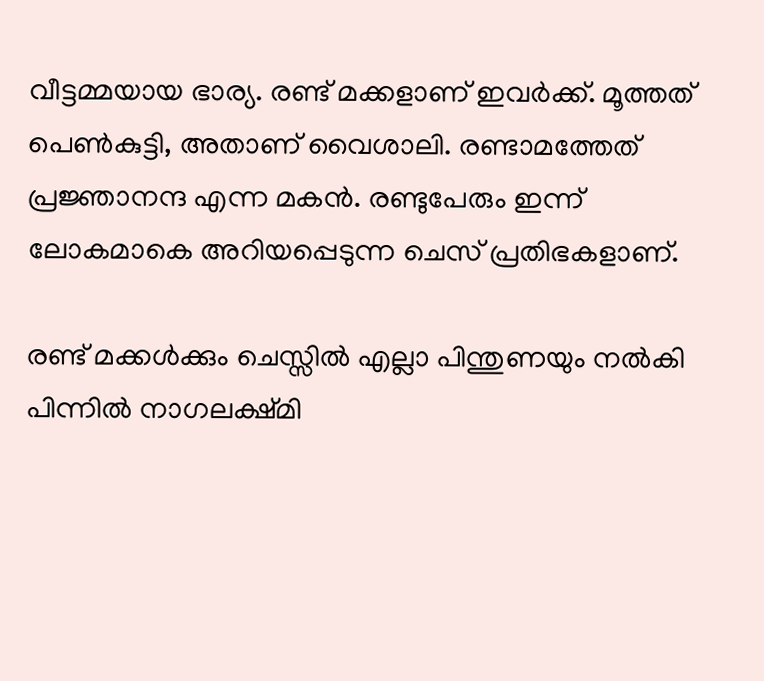വീട്ടമ്മയായ ഭാര്യ. രണ്ട് മക്കളാണ് ഇവര്‍ക്ക്. മൂത്തത് പെണ്‍കുട്ടി, അതാണ് വൈശാലി. രണ്ടാമത്തേത് പ്രജ്ഞാനന്ദ എന്ന മകന്‍. രണ്ടുപേരും ഇന്ന് ലോകമാകെ അറിയപ്പെടുന്ന ചെസ് പ്രതിഭകളാണ്.

രണ്ട് മക്കള്‍ക്കും ചെസ്സില്‍ എല്ലാ പിന്തുണയും നല്‍കി പിന്നില്‍ നാഗലക്ഷ്മി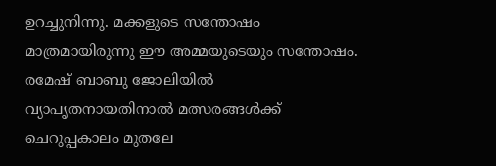ഉറച്ചുനിന്നു. മക്കളുടെ സന്തോഷം മാത്രമായിരുന്നു ഈ അമ്മയുടെയും സന്തോഷം. രമേഷ് ബാബു ജോലിയില്‍ വ്യാപൃതനായതിനാല്‍ മത്സരങ്ങള്‍ക്ക് ചെറുപ്പകാലം മുതലേ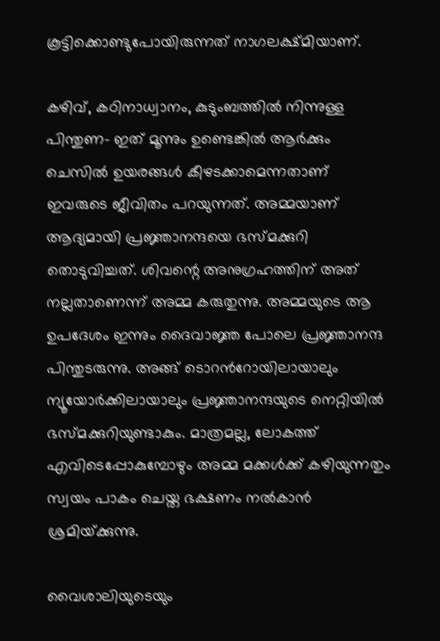കൂട്ടിക്കൊണ്ടുപോയിരുന്നത് നാഗലക്ഷ്മിയാണ്.

കഴിവ്, കഠിനാധ്വാനം, കുടുംബത്തില്‍ നിന്നുള്ള പിന്തുണ- ഇത് മൂന്നും ഉണ്ടെങ്കില്‍ ആര്‍ക്കും ചെസില്‍ ഉയരങ്ങള്‍ കീഴടക്കാമെന്നതാണ് ഇവരുടെ ജീവിതം പറയുന്നത്. അമ്മയാണ് ആദ്യമായി പ്രജ്ഞാനന്ദയെ ഭസ്മക്കുറി തൊടുവിച്ചത്. ശിവന്റെ അനുഗ്രഹത്തിന് അത് നല്ലതാണെന്ന് അമ്മ കരുതുന്നു. അമ്മയുടെ ആ ഉപദേശം ഇന്നും ദൈവാജ്ഞ പോലെ പ്രജ്ഞാനന്ദ പിന്തുടരുന്നു. അങ്ങ് ടൊറന്‍റോയിലായാലും ന്യൂയോര്‍ക്കിലായാലും പ്രജ്ഞാനന്ദയുടെ നെറ്റിയില്‍ ഭസ്മക്കുറിയുണ്ടാകും. മാത്രമല്ല, ലോകത്ത് എവിടെപ്പോകുമ്പോഴും അമ്മ മക്കള്‍ക്ക് കഴിയുന്നതും സ്വയം പാകം ചെയ്ത ഭക്ഷണം നല്‍കാന്‍ ശ്രമിയ്‌ക്കുന്നു.

വൈശാലിയുടെയും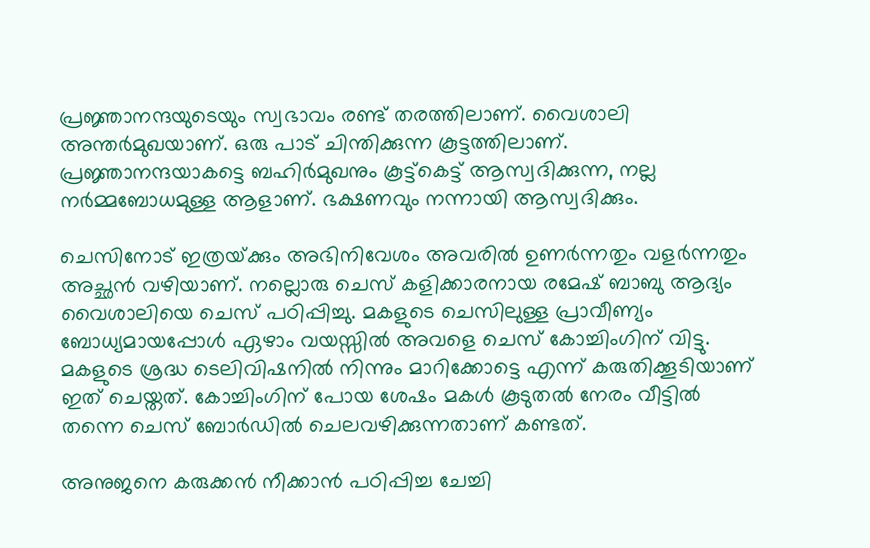പ്രജ്ഞാനന്ദയുടെയും സ്വഭാവം രണ്ട് തരത്തിലാണ്. വൈശാലി അന്തര്‍മുഖയാണ്. ഒരു പാട് ചിന്തിക്കുന്ന കൂട്ടത്തിലാണ്. പ്രജ്ഞാനന്ദയാകട്ടെ ബഹിര്‍മുഖനും കൂട്ട്കെട്ട് ആസ്വദിക്കുന്ന, നല്ല നര്‍മ്മബോധമുള്ള ആളാണ്. ഭക്ഷണവും നന്നായി ആസ്വദിക്കും.

ചെസിനോട് ഇത്രയ്‌ക്കും അഭിനിവേശം അവരില്‍ ഉണര്‍ന്നതും വളര്‍ന്നതും അച്ഛന്‍ വഴിയാണ്. നല്ലൊരു ചെസ് കളിക്കാരനായ രമേഷ് ബാബു ആദ്യം വൈശാലിയെ ചെസ് പഠിപ്പിച്ചു. മകളുടെ ചെസിലുള്ള പ്രാവീണ്യം ബോധ്യമായപ്പോള്‍ ഏഴാം വയസ്സില്‍ അവളെ ചെസ് കോച്ചിംഗിന് വിട്ടു. മകളുടെ ശ്രദ്ധ ടെലിവിഷനില്‍ നിന്നും മാറിക്കോട്ടെ എന്ന് കരുതിക്കൂടിയാണ് ഇത് ചെയ്തത്. കോച്ചിംഗിന് പോയ ശേഷം മകള്‍ കൂടുതല്‍ നേരം വീട്ടില്‍ തന്നെ ചെസ് ബോര്‍ഡില്‍ ചെലവഴിക്കുന്നതാണ് കണ്ടത്.

അനുജനെ കരുക്കന്‍ നീക്കാന്‍ പഠിപ്പിച്ച ചേച്ചി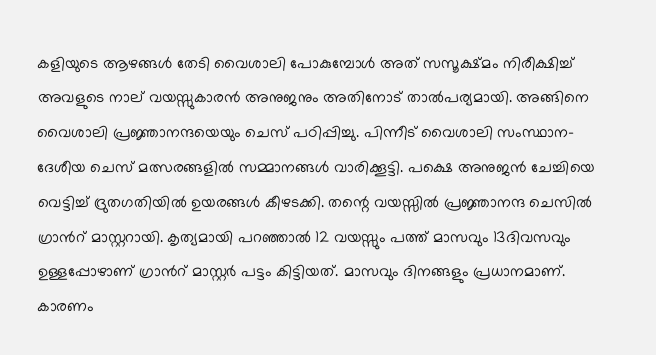കളിയുടെ ആഴങ്ങള്‍ തേടി വൈശാലി പോകുമ്പോള്‍ അത് സസൂക്ഷ്മം നിരീക്ഷിച്ച് അവളുടെ നാല് വയസ്സുകാരന്‍ അനുജനും അതിനോട് താല്‍പര്യമായി. അങ്ങിനെ വൈശാലി പ്രജ്ഞാനന്ദയെയും ചെസ് പഠിപ്പിച്ചു. പിന്നീട് വൈശാലി സംസ്ഥാന-ദേശീയ ചെസ് മത്സരങ്ങളില്‍ സമ്മാനങ്ങള്‍ വാരിക്കൂട്ടി. പക്ഷെ അനുജന്‍ ചേച്ചിയെ വെട്ടിച്ച് ദ്രുതഗതിയില്‍ ഉയരങ്ങള്‍ കീഴടക്കി. തന്റെ വയസ്സില്‍ പ്രജ്ഞാനന്ദ ചെസില്‍ ഗ്രാന്‍റ് മാസ്റ്ററായി. കൃത്യമായി പറഞ്ഞാല്‍ 12 വയസ്സും പത്ത് മാസവും 13ദിവസവും ഉള്ളപ്പോഴാണ് ഗ്രാന്‍റ് മാസ്റ്റര്‍ പട്ടം കിട്ടിയത്. മാസവും ദിനങ്ങളും പ്രധാനമാണ്. കാരണം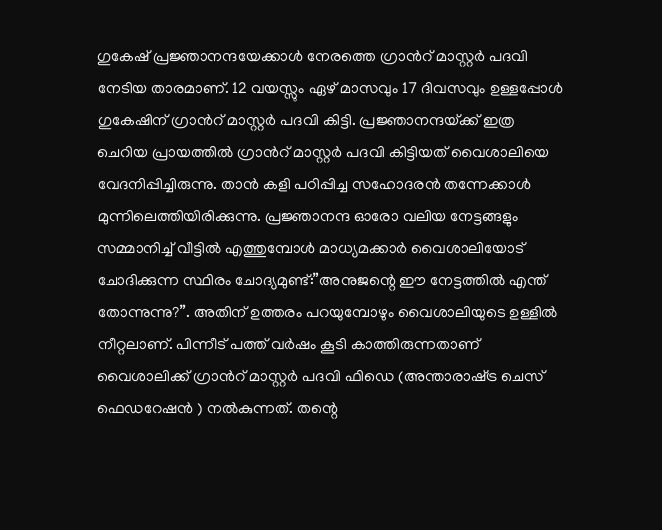ഗുകേഷ് പ്രജ്ഞാനന്ദയേക്കാള്‍ നേരത്തെ ഗ്രാന്‍റ് മാസ്റ്റര്‍ പദവി നേടിയ താരമാണ്. 12 വയസ്സും ഏഴ് മാസവും 17 ദിവസവും ഉള്ളപ്പോള്‍ ഗുകേഷിന് ഗ്രാന്‍റ് മാസ്റ്റര്‍ പദവി കിട്ടി. പ്രജ്ഞാനന്ദയ്‌ക്ക് ഇത്ര ചെറിയ പ്രായത്തില്‍ ഗ്രാന്‍റ് മാസ്റ്റര്‍ പദവി കിട്ടിയത് വൈശാലിയെ വേദനിപ്പിച്ചിരുന്നു. താന്‍ കളി പഠിപ്പിച്ച സഹോദരന്‍ തന്നേക്കാള്‍ മുന്നിലെത്തിയിരിക്കുന്നു. പ്രജ്ഞാനന്ദ ഓരോ വലിയ നേട്ടങ്ങളും സമ്മാനിച്ച് വീട്ടില്‍ എത്തുമ്പോള്‍ മാധ്യമക്കാര്‍ വൈശാലിയോട് ചോദിക്കുന്ന സ്ഥിരം ചോദ്യമുണ്ട്:”അനുജന്റെ ഈ നേട്ടത്തില്‍ എന്ത് തോന്നുന്നു?”. അതിന് ഉത്തരം പറയുമ്പോഴും വൈശാലിയുടെ ഉള്ളില്‍ നീറ്റലാണ്. പിന്നീട് പത്ത് വര്‍ഷം കൂടി കാത്തിരുന്നതാണ് വൈശാലിക്ക് ഗ്രാന്‍റ് മാസ്റ്റര്‍ പദവി ഫിഡെ (അന്താരാഷ്‌ട്ര ചെസ് ഫെഡറേഷന്‍ ) നല്‍കുന്നത്. തന്റെ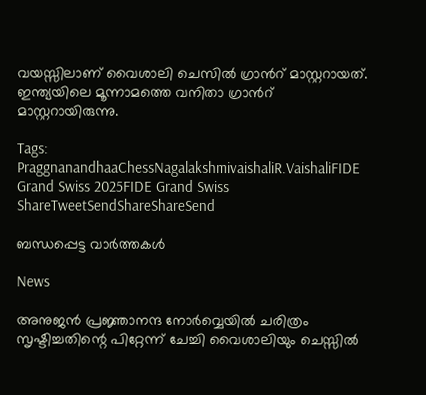വയസ്സിലാണ് വൈശാലി ചെസില്‍ ഗ്രാന്‍റ് മാസ്റ്ററായത്. ഇന്ത്യയിലെ മൂന്നാമത്തെ വനിതാ ഗ്രാന്‍റ് മാസ്റ്ററായിരുന്നു.

Tags: PraggnanandhaaChessNagalakshmivaishaliR.VaishaliFIDE Grand Swiss 2025FIDE Grand Swiss
ShareTweetSendShareShareSend

ബന്ധപ്പെട്ട വാര്‍ത്തകള്‍

News

അനുജന്‍ പ്രജ്ഞാനന്ദ നോര്‍വ്വെയില്‍ ചരിത്രം സൃഷ്ടിച്ചതിന്റെ പിറ്റേന്ന് ചേച്ചി വൈശാലിയും ചെസ്സില്‍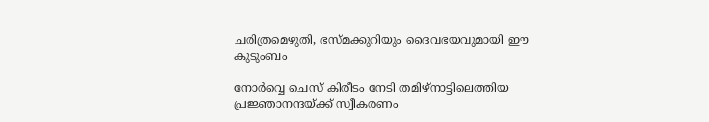ചരിത്രമെഴുതി, ഭസ്മക്കുറിയും ദൈവഭയവുമായി ഈ കുടുംബം

നോര്‍വ്വെ ചെസ് കിരീടം നേടി തമിഴ്നാട്ടിലെത്തിയ പ്രജ്ഞാനന്ദയ്ക്ക് സ്വീകരണം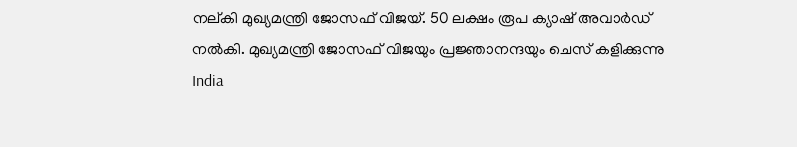നല‍്കി മുഖ്യമന്ത്രി ജോസഫ് വിജയ്. 50 ലക്ഷം രൂപ ക്യാഷ് അവാര്‍ഡ് നല്‍കി. മുഖ്യമന്ത്രി ജോസഫ് വിജയും പ്രജ്ഞാനന്ദയും ചെസ് കളിക്കുന്നു
India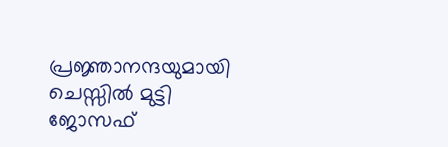പ്രജ്ഞാനന്ദയുമായി ചെസ്സില്‍ മുട്ടി ജോസഫ്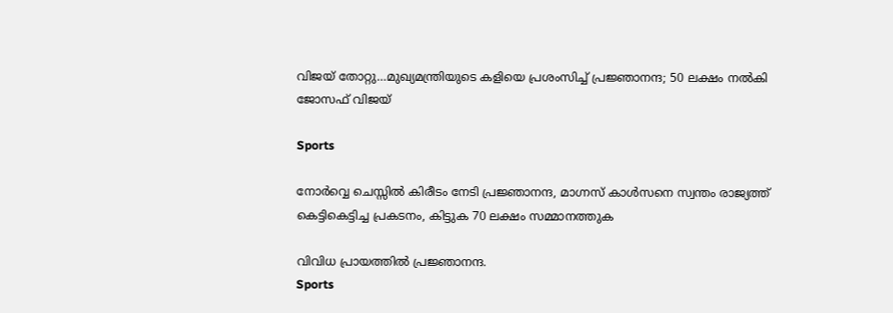വിജയ് തോറ്റു…മുഖ്യമന്ത്രിയുടെ കളിയെ പ്രശംസിച്ച് പ്രജ്ഞാനന്ദ; 50 ലക്ഷം നല്‍കി ജോസഫ് വിജയ്

Sports

നോര്‍വ്വെ ചെസ്സില്‍ കിരീടം നേടി പ്രജ്ഞാനന്ദ, മാഗ്നസ് കാള്‍സനെ സ്വന്തം രാജ്യത്ത് കെട്ടികെട്ടിച്ച പ്രകടനം, കിട്ടുക 70 ലക്ഷം സമ്മാനത്തുക

വിവിധ പ്രായത്തില്‍ പ്രജ്ഞാനന്ദ.
Sports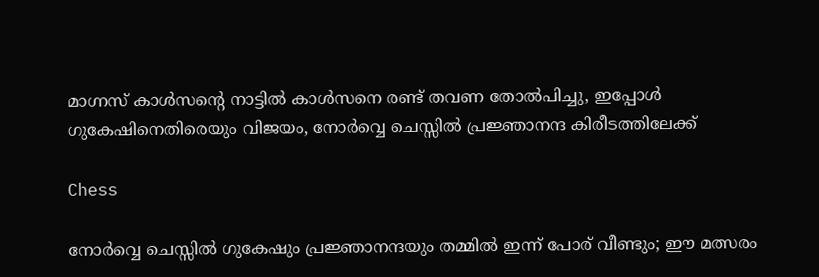മാഗ്നസ് കാള്‍സന്റെ നാട്ടില്‍ കാള്‍സനെ രണ്ട് തവണ തോല്‍പിച്ചു, ഇപ്പോള്‍ ഗുകേഷിനെതിരെയും വിജയം, നോര്‍വ്വെ ചെസ്സില്‍ പ്രജ്ഞാനന്ദ കിരീടത്തിലേക്ക്

Chess

നോര്‍വ്വെ ചെസ്സില്‍ ഗുകേഷും പ്രജ്ഞാനന്ദയും തമ്മില്‍ ഇന്ന് പോര് വീണ്ടും; ഈ മത്സരം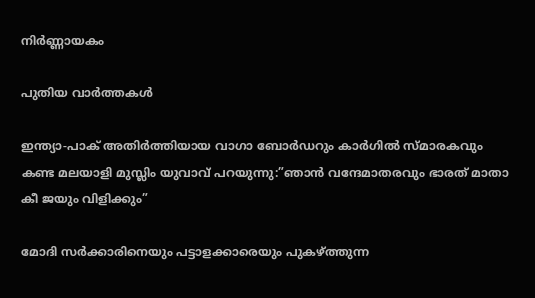നിര്‍ണ്ണായകം

പുതിയ വാര്‍ത്തകള്‍

ഇന്ത്യാ-പാക് അതിര്‍ത്തിയായ വാഗാ ബോര്‍ഡറും കാര്‍ഗില്‍ സ്മാരകവും കണ്ട മലയാളി മുസ്ലിം യുവാവ് പറയുന്നു:”ഞാന്‍ വന്ദേമാതരവും ഭാരത് മാതാ കീ ജയും വിളിക്കും”

മോദി സര്‍ക്കാരിനെയും പട്ടാളക്കാരെയും പുകഴ്ത്തുന്ന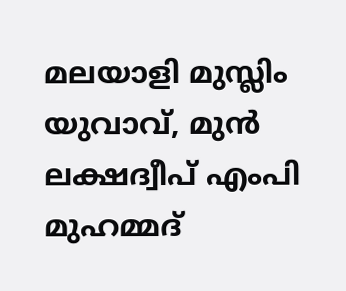മലയാളി മുസ്ലിം യുവാവ്, മുന്‍ ലക്ഷദ്വീപ് എംപി മുഹമ്മദ്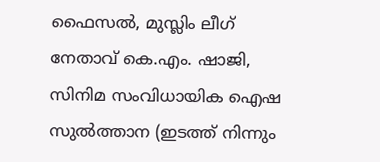ഫൈസല്‍, മുസ്ലിം ലീഗ് നേതാവ് കെ.എം. ഷാജി, സിനിമ സംവിധായിക ഐഷ സുല്‍ത്താന (ഇടത്ത് നിന്നും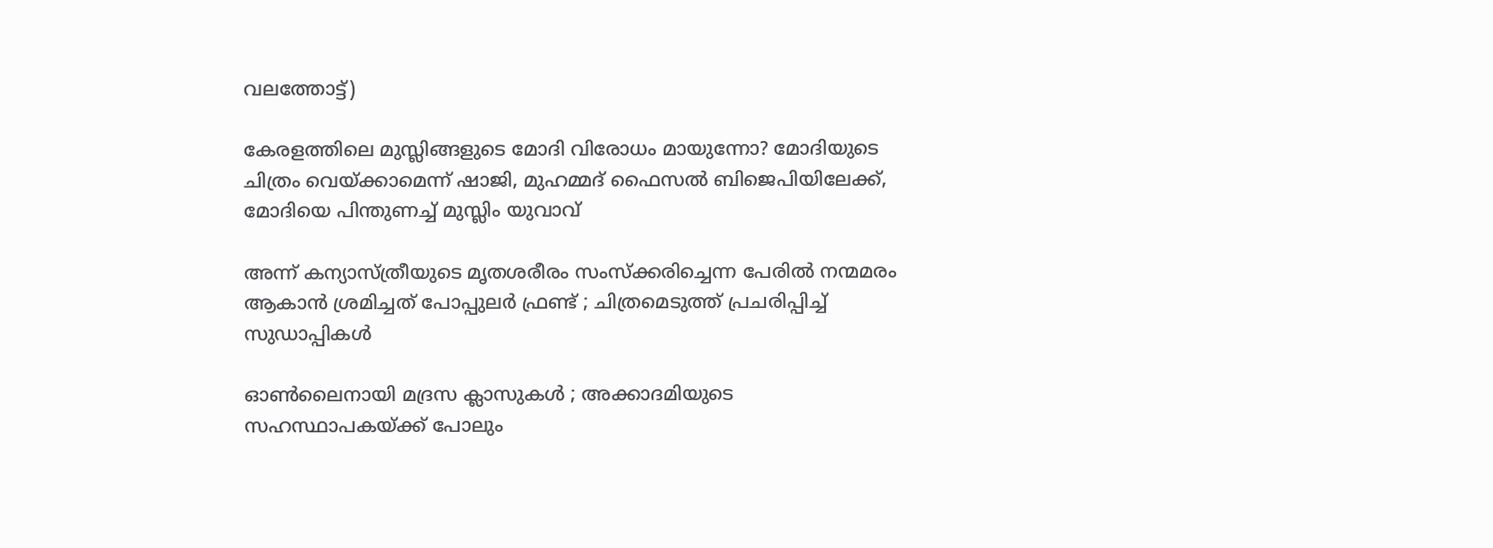വലത്തോട്ട്)

കേരളത്തിലെ മുസ്ലിങ്ങളുടെ മോദി വിരോധം മായുന്നോ? മോദിയുടെ ചിത്രം വെയ്‌ക്കാമെന്ന് ഷാജി, മുഹമ്മദ് ഫൈസല്‍ ബിജെപിയിലേക്ക്, മോദിയെ പിന്തുണച്ച് മുസ്ലിം യുവാവ്

അന്ന് കന്യാസ്ത്രീയുടെ മൃതശരീരം സംസ്ക്കരിച്ചെന്ന പേരിൽ നന്മമരം ആകാൻ ശ്രമിച്ചത് പോപ്പുലർ ഫ്രണ്ട് ; ചിത്രമെടുത്ത് പ്രചരിപ്പിച്ച് സുഡാപ്പികൾ

ഓൺലൈനായി മദ്രസ ക്ലാസുകൾ ; അക്കാദമിയുടെ സഹസ്ഥാപകയ്‌ക്ക് പോലും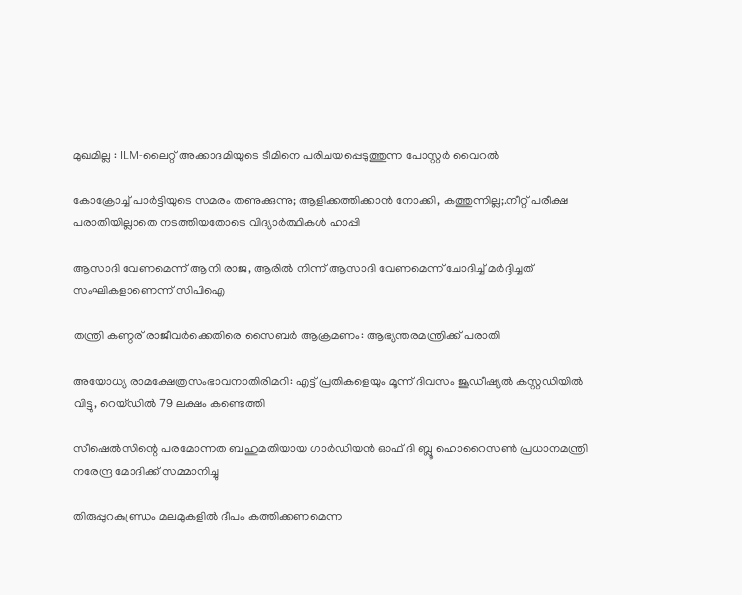മുഖമില്ല : ILM-ലൈറ്റ് അക്കാദമിയുടെ ടീമിനെ പരിചയപ്പെടുത്തുന്ന പോസ്റ്റർ വൈറൽ

കോക്രോച്ച് പാര്‍ട്ടിയുടെ സമരം തണുക്കുന്നു; ആളിക്കത്തിക്കാന്‍ നോക്കി, കത്തുന്നില്ല;.നീറ്റ് പരീക്ഷ പരാതിയില്ലാതെ നടത്തിയതോടെ വിദ്യാര്‍ത്ഥികള്‍ ഹാപ്പി

ആസാദി വേണമെന്ന് ആനി രാജ, ആരില്‍ നിന്ന് ആസാദി വേണമെന്ന് ചോദിച്ച് മര്‍ദ്ദിച്ചത് സംഘികളാണെന്ന് സിപിഐ

തന്ത്രി കണ്ഠര് രാജീവര്‍ക്കെതിരെ സൈബര്‍ ആക്രമണം: ആഭ്യന്തരമന്ത്രിക്ക് പരാതി

അയോധ്യ രാമക്ഷേത്രസംഭാവനാതിരിമറി: എട്ട് പ്രതികളെയും മൂന്ന് ദിവസം ജൂഡീഷ്യല്‍ കസ്റ്റഡിയില്‍ വിട്ടു, റെയ്ഡില്‍ 79 ലക്ഷം കണ്ടെത്തി

സീഷെല്‍സിന്റെ പരമോന്നത ബഹുമതിയായ ഗാര്‍ഡിയന്‍ ഓഫ് ദി ബ്ലൂ ഹൊറൈസണ്‍ പ്രധാനമന്ത്രി നരേന്ദ്ര മോദിക്ക് സമ്മാനിച്ചു

തിരുപ്പുറകുണ്ഡ്രം മലമുകളില്‍ ദീപം കത്തിക്കണമെന്ന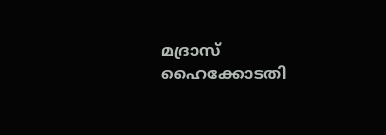മദ്രാസ് ഹൈക്കോടതി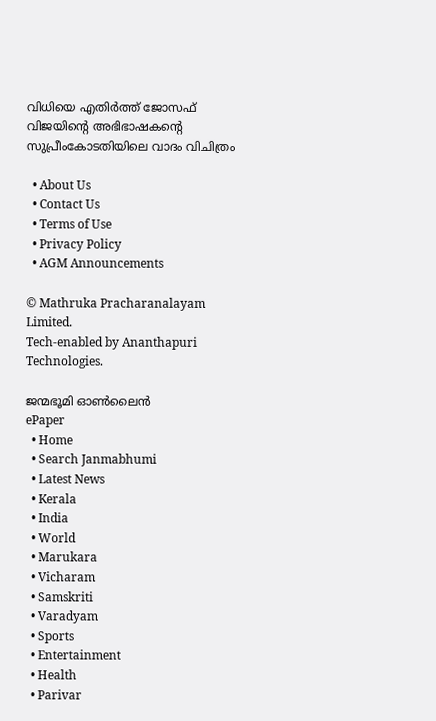വിധിയെ എതിര്‍ത്ത് ജോസഫ് വിജയിന്റെ അഭിഭാഷകന്റെ സുപ്രീംകോടതിയിലെ വാദം വിചിത്രം

  • About Us
  • Contact Us
  • Terms of Use
  • Privacy Policy
  • AGM Announcements

© Mathruka Pracharanalayam Limited.
Tech-enabled by Ananthapuri Technologies.

ജന്മഭൂമി ഓണ്‍ലൈന്‍
ePaper
  • Home
  • Search Janmabhumi
  • Latest News
  • Kerala
  • India
  • World
  • Marukara
  • Vicharam
  • Samskriti
  • Varadyam
  • Sports
  • Entertainment
  • Health
  • Parivar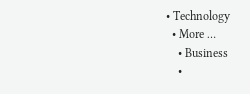• Technology
  • More …
    • Business
    •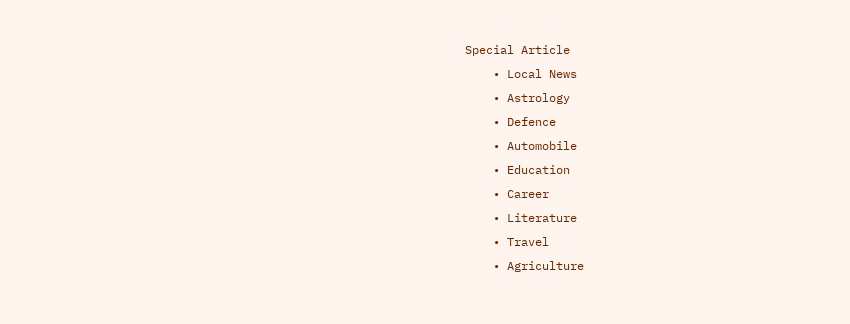Special Article
    • Local News
    • Astrology
    • Defence
    • Automobile
    • Education
    • Career
    • Literature
    • Travel
    • Agriculture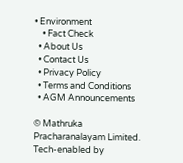• Environment
    • Fact Check
  • About Us
  • Contact Us
  • Privacy Policy
  • Terms and Conditions
  • AGM Announcements

© Mathruka Pracharanalayam Limited.
Tech-enabled by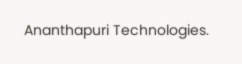Ananthapuri Technologies.